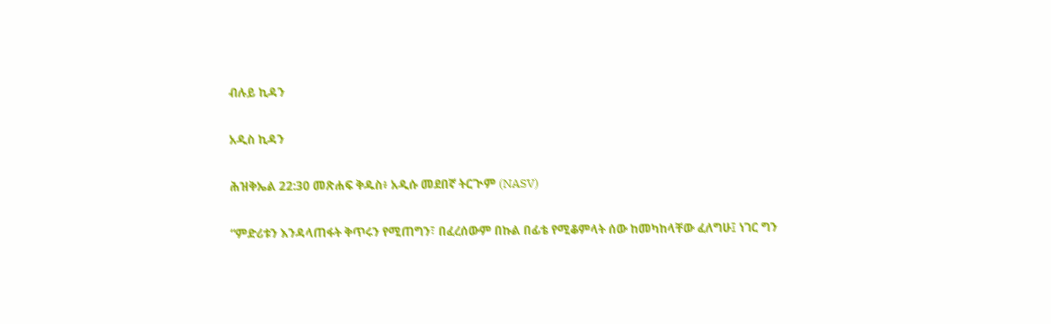ብሉይ ኪዳን

አዲስ ኪዳን

ሕዝቅኤል 22:30 መጽሐፍ ቅዱስ፥ አዲሱ መደበኛ ትርጒም (NASV)

“ምድሪቱን እንዳላጠፋት ቅጥሩን የሚጠግን፣ በፈረሰውም በኩል በፊቴ የሚቆምላት ሰው ከመካከላቸው ፈለግሁ፤ ነገር ግን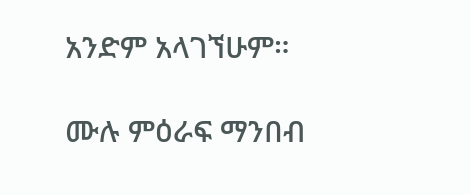አንድም አላገኘሁም።

ሙሉ ምዕራፍ ማንበብ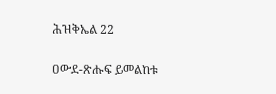ሕዝቅኤል 22

ዐውደ-ጽሑፍ ይመልከቱ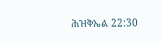ሕዝቅኤል 22:30